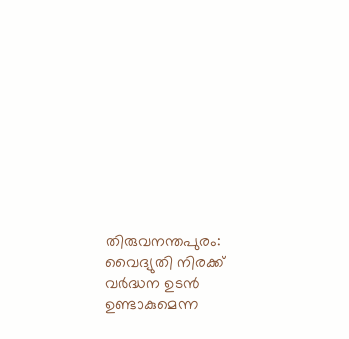തിരുവനന്തപുരം: വൈദ്യുതി നിരക്ക് വർദ്ധന ഉടൻ ഉണ്ടാകുമെന്ന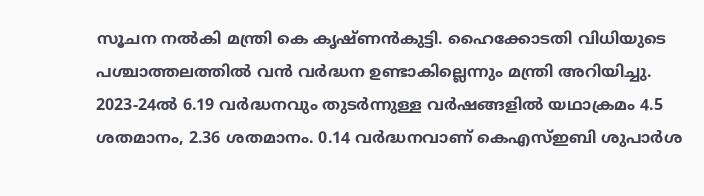സൂചന നൽകി മന്ത്രി കെ കൃഷ്ണൻകുട്ടി. ഹൈക്കോടതി വിധിയുടെ പശ്ചാത്തലത്തിൽ വൻ വർദ്ധന ഉണ്ടാകില്ലെന്നും മന്ത്രി അറിയിച്ചു. 2023-24ൽ 6.19 വർദ്ധനവും തുടർന്നുള്ള വർഷങ്ങളിൽ യഥാക്രമം 4.5 ശതമാനം, 2.36 ശതമാനം. 0.14 വർദ്ധനവാണ് കെഎസ്ഇബി ശുപാർശ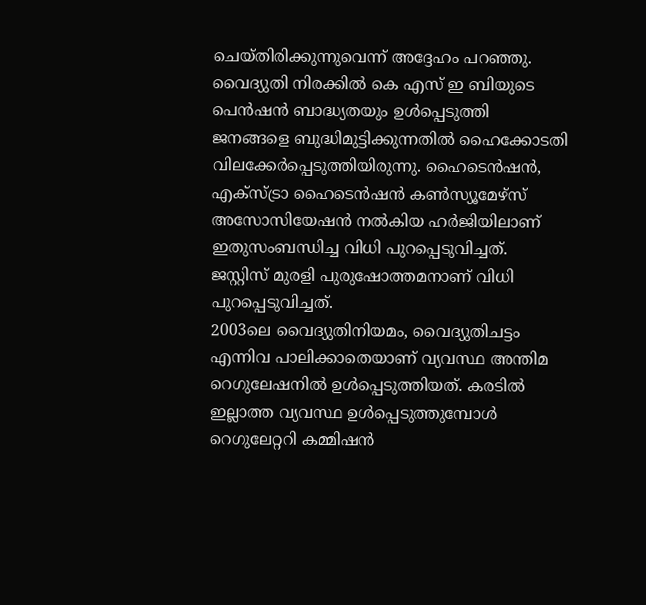ചെയ്തിരിക്കുന്നുവെന്ന് അദ്ദേഹം പറഞ്ഞു.
വൈദ്യുതി നിരക്കിൽ കെ എസ് ഇ ബിയുടെ പെൻഷൻ ബാദ്ധ്യതയും ഉൾപ്പെടുത്തി ജനങ്ങളെ ബുദ്ധിമുട്ടിക്കുന്നതിൽ ഹൈക്കോടതി വിലക്കേർപ്പെടുത്തിയിരുന്നു. ഹൈടെൻഷൻ, എക്സ്ട്രാ ഹൈടെൻഷൻ കൺസ്യൂമേഴ്സ് അസോസിയേഷൻ നൽകിയ ഹർജിയിലാണ് ഇതുസംബന്ധിച്ച വിധി പുറപ്പെടുവിച്ചത്. ജസ്റ്റിസ് മുരളി പുരുഷോത്തമനാണ് വിധി പുറപ്പെടുവിച്ചത്.
2003ലെ വൈദ്യുതിനിയമം, വൈദ്യുതിചട്ടം എന്നിവ പാലിക്കാതെയാണ് വ്യവസ്ഥ അന്തിമ റെഗുലേഷനിൽ ഉൾപ്പെടുത്തിയത്. കരടിൽ ഇല്ലാത്ത വ്യവസ്ഥ ഉൾപ്പെടുത്തുമ്പോൾ റെഗുലേറ്ററി കമ്മിഷൻ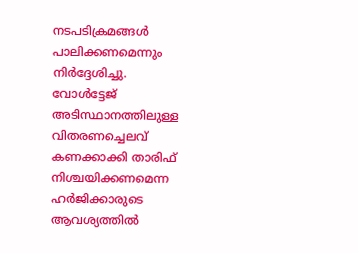നടപടിക്രമങ്ങൾ പാലിക്കണമെന്നും നിർദ്ദേശിച്ചു. വോൾട്ടേജ് അടിസ്ഥാനത്തിലുള്ള വിതരണച്ചെലവ് കണക്കാക്കി താരിഫ് നിശ്ചയിക്കണമെന്ന ഹർജിക്കാരുടെ ആവശ്യത്തിൽ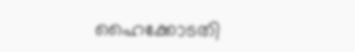ഹൈക്കോടതി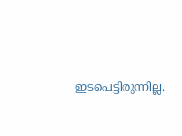ഇടപെട്ടിരുന്നില്ല.